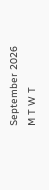September 2026
M T W T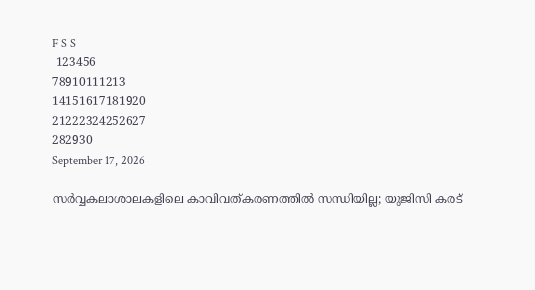F S S
 123456
78910111213
14151617181920
21222324252627
282930
September 17, 2026

സർവ്വകലാശാലകളിലെ കാവിവത്കരണത്തിൽ സന്ധിയില്ല; യുജിസി കരട്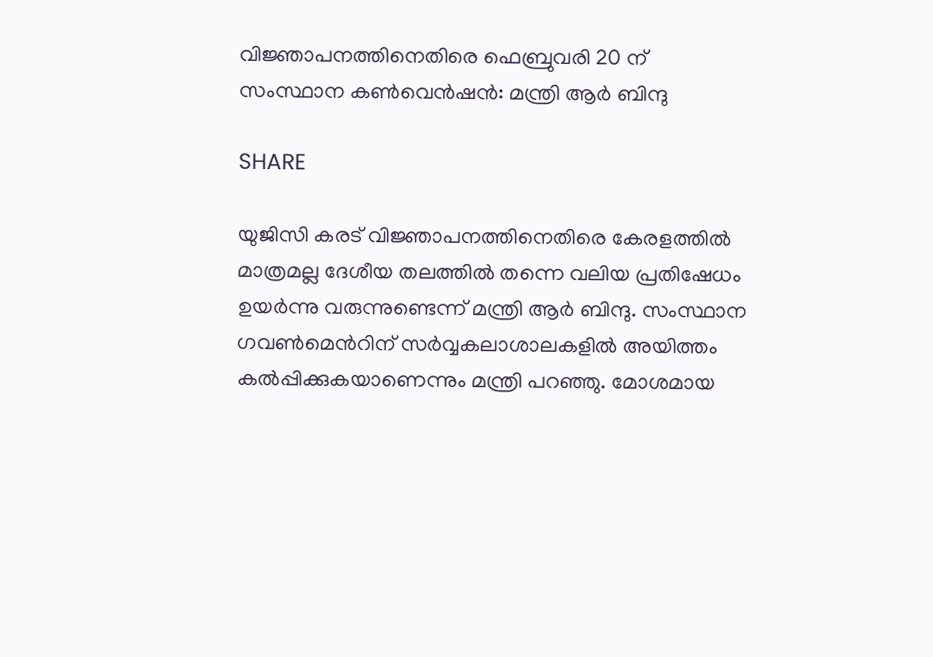വിജ്ഞാപനത്തിനെതിരെ ഫെബ്രുവരി 20 ന് സംസ്ഥാന കൺവെൻഷൻ: മന്ത്രി ആർ ബിന്ദു

SHARE

യുജിസി കരട് വിജ്ഞാപനത്തിനെതിരെ കേരളത്തിൽ മാത്രമല്ല ദേശീയ തലത്തിൽ തന്നെ വലിയ പ്രതിഷേധം ഉയർന്നു വരുന്നുണ്ടെന്ന് മന്ത്രി ആർ ബിന്ദു. സംസ്ഥാന ഗവൺമെന്‍റിന് സർവ്വകലാശാലകളിൽ അയിത്തം കൽപ്പിക്കുകയാണെന്നും മന്ത്രി പറഞ്ഞു. മോശമായ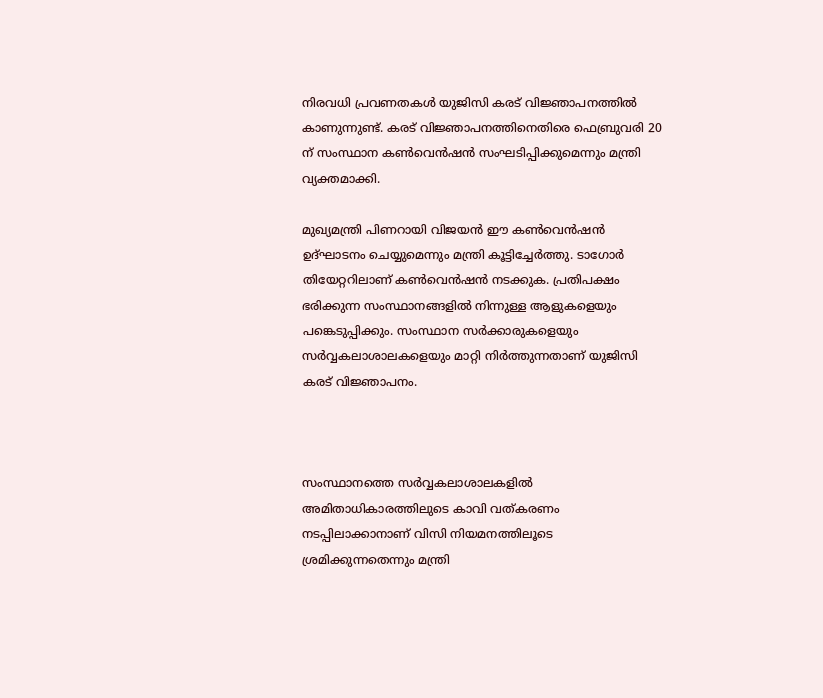നിരവധി പ്രവണതകൾ യുജിസി കരട് വിജ്ഞാപനത്തിൽ കാണുന്നുണ്ട്. കരട് വിജ്ഞാപനത്തിനെതിരെ ഫെബ്രുവരി 20 ന് സംസ്ഥാന കൺവെൻഷൻ സംഘടിപ്പിക്കുമെന്നും മന്ത്രി വ്യക്തമാക്കി.

മുഖ്യമന്ത്രി പിണറായി വിജയൻ ഈ കൺവെൻഷൻ ഉദ്ഘാടനം ചെയ്യുമെന്നും മന്ത്രി കൂട്ടിച്ചേർത്തു. ടാഗോർ തിയേറ്ററിലാണ് കൺവെൻഷൻ നടക്കുക. പ്രതിപക്ഷം ഭരിക്കുന്ന സംസ്ഥാനങ്ങളിൽ നിന്നുള്ള ആളുകളെയും പങ്കെടുപ്പിക്കും. സംസ്ഥാന സർക്കാരുകളെയും സർവ്വകലാശാലകളെയും മാറ്റി നിർത്തുന്നതാണ് യുജിസി കരട് വിജ്ഞാപനം.



സംസ്ഥാനത്തെ സർവ്വകലാശാലകളിൽ അമിതാധികാരത്തിലുടെ കാവി വത്കരണം നടപ്പിലാക്കാനാണ് വിസി നിയമനത്തിലൂടെ ശ്രമിക്കുന്നതെന്നും മന്ത്രി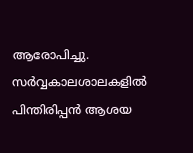ആരോപിച്ചു. സർവ്വകാലശാലകളിൽ പിന്തിരിപ്പൻ ആശയ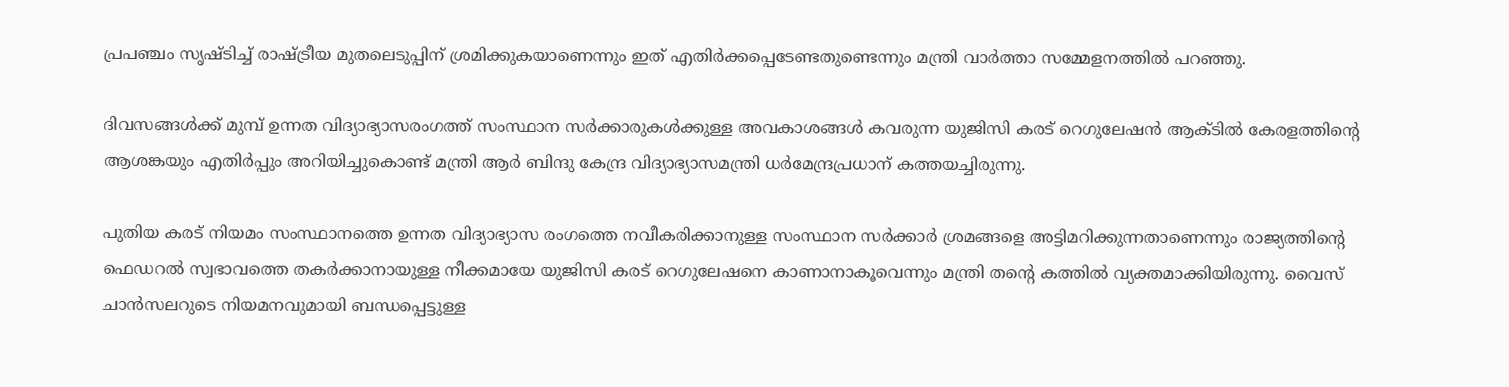പ്രപഞ്ചം സൃഷ്ടിച്ച് രാഷ്ട്രീയ മുതലെടുപ്പിന് ശ്രമിക്കുകയാണെന്നും ഇത് എതിർക്കപ്പെടേണ്ടതുണ്ടെന്നും മന്ത്രി വാർത്താ സമ്മേളനത്തിൽ പറഞ്ഞു.

ദിവസങ്ങൾക്ക് മുമ്പ് ഉന്നത വിദ്യാഭ്യാസരംഗത്ത് സംസ്ഥാന സർക്കാരുകൾക്കുള്ള അവകാശങ്ങൾ കവരുന്ന യുജിസി കരട് റെഗുലേഷൻ ആക്ടിൽ കേരളത്തിൻ്റെ ആശങ്കയും എതിർപ്പും അറിയിച്ചുകൊണ്ട് മന്ത്രി ആർ ബിന്ദു കേന്ദ്ര വിദ്യാഭ്യാസമന്ത്രി ധർമേന്ദ്രപ്രധാന് കത്തയച്ചിരുന്നു.

പുതിയ കരട് നിയമം സംസ്ഥാനത്തെ ഉന്നത വിദ്യാഭ്യാസ രംഗത്തെ നവീകരിക്കാനുള്ള സംസ്ഥാന സർക്കാർ ശ്രമങ്ങളെ അട്ടിമറിക്കുന്നതാണെന്നും രാജ്യത്തിൻ്റെ ഫെഡറൽ സ്വഭാവത്തെ തകർക്കാനായുള്ള നീക്കമായേ യുജിസി കരട് റെഗുലേഷനെ കാണാനാകൂവെന്നും മന്ത്രി തൻ്റെ കത്തിൽ വ്യക്തമാക്കിയിരുന്നു. വൈസ് ചാൻസലറുടെ നിയമനവുമായി ബന്ധപ്പെട്ടുള്ള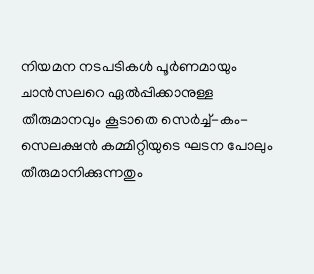നിയമന നടപടികൾ പൂർണമായും ചാൻസലറെ ഏൽപ്പിക്കാനുള്ള തീരുമാനവും കൂടാതെ സെർച്ച്-കം-സെലക്ഷൻ കമ്മിറ്റിയുടെ ഘടന പോലും തീരുമാനിക്കുന്നതും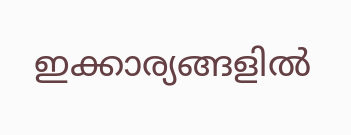ഇക്കാര്യങ്ങളിൽ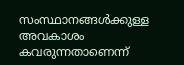സംസ്ഥാനങ്ങൾക്കുള്ള അവകാശം കവരുന്നതാണെന്ന്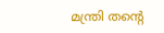മന്ത്രി തൻ്റെ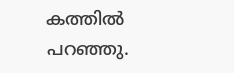കത്തിൽ പറഞ്ഞു.